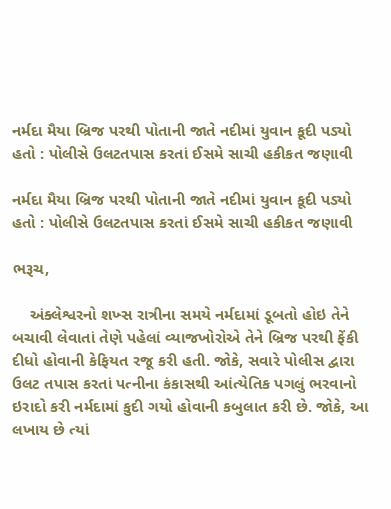નર્મદા મૈયા બ્રિજ પરથી પોતાની જાતે નદીમાં યુવાન કૂદી પડ્યો હતો : પોલીસે ઉલટતપાસ કરતાં ઈસમે સાચી હકીકત જણાવી

નર્મદા મૈયા બ્રિજ પરથી પોતાની જાતે નદીમાં યુવાન કૂદી પડ્યો હતો : પોલીસે ઉલટતપાસ કરતાં ઈસમે સાચી હકીકત જણાવી

ભરૂચ,

    અંક્લેશ્વરનો શખ્સ રાત્રીના સમયે નર્મદામાં ડૂબતો હોઇ તેને બચાવી લેવાતાં તેણે પહેલાં વ્યાજખોરોએ તેને બ્રિજ પરથી ફેંકી દીધો હોવાની કેફિયત રજૂ કરી હતી. જોકે, સવારે પોલીસ દ્વારા ઉલટ તપાસ કરતાં પત્નીના કંકાસથી આંત્યેતિક પગલું ભરવાનો ઇરાદો કરી નર્મદામાં કુદી ગયો હોવાની કબુલાત કરી છે. જોકે, આ લખાય છે ત્યાં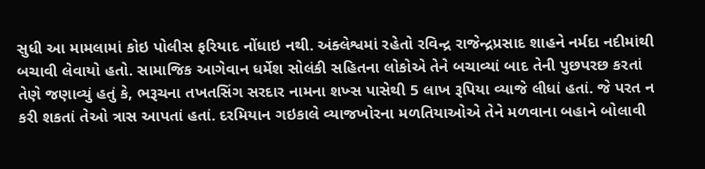સુધી આ મામલામાં કોઇ પોલીસ ફરિયાદ નોંધાઇ નથી. અંક્લેશ્વમાં રહેતો રવિન્દ્ર રાજેન્દ્રપ્રસાદ શાહને નર્મદા નદીમાંથી બચાવી લેવાયો હતો. સામાજિક આગેવાન ધર્મેશ સોલંકી સહિતના લોકોએ તેને બચાવ્યાં બાદ તેની પુછપરછ કરતાં તેણે જણાવ્યું હતું કે, ભરૂચના તખતસિંગ સરદાર નામના શખ્સ પાસેથી 5 લાખ રૂપિયા વ્યાજે લીધાં હતાં. જે પરત ન કરી શકતાં તેઓ ત્રાસ આપતાં હતાં. દરમિયાન ગઇકાલે વ્યાજખોરના મળતિયાઓએ તેને મળવાના બહાને બોલાવી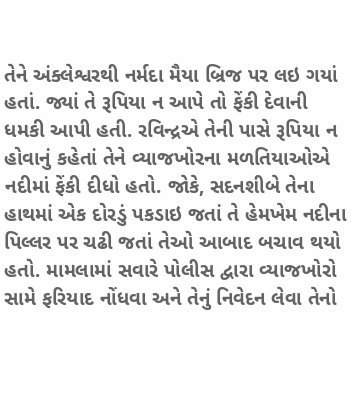તેને અંક્લેશ્વરથી નર્મદા મૈયા બ્રિજ પર લઇ ગયાં હતાં. જ્યાં તે રૂપિયા ન આપે તો ફેંકી દેવાની ધમકી આપી હતી. રવિન્દ્રએ તેની પાસે રૂપિયા ન હોવાનું કહેતાં તેને વ્યાજખોરના મળતિયાઓએ નદીમાં ફેંકી દીધો હતો. જોકે, સદનશીબે તેના હાથમાં એક દોરડું પકડાઇ જતાં તે હેમખેમ નદીના પિલ્લર પર ચઢી જતાં તેઓ આબાદ બચાવ થયો હતો. મામલામાં સવારે પોલીસ દ્વારા વ્યાજખોરો સામે ફરિયાદ નોંધવા અને તેનું નિવેદન લેવા તેનો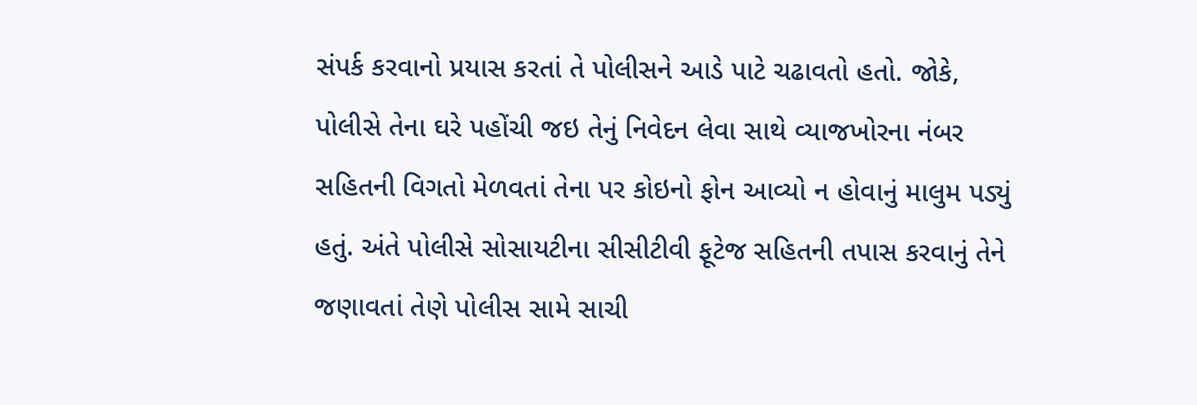સંપર્ક કરવાનો પ્રયાસ કરતાં તે પોલીસને આડે પાટે ચઢાવતો હતો. જોકે, પોલીસે તેના ઘરે પહોંચી જઇ તેનું નિવેદન લેવા સાથે વ્યાજખોરના નંબર સહિતની વિગતો મેળવતાં તેના પર કોઇનો ફોન આવ્યો ન હોવાનું માલુમ પડ્યું હતું. અંતે પોલીસે સોસાયટીના સીસીટીવી ફૂટેજ સહિતની તપાસ કરવાનું તેને જણાવતાં તેણે પોલીસ સામે સાચી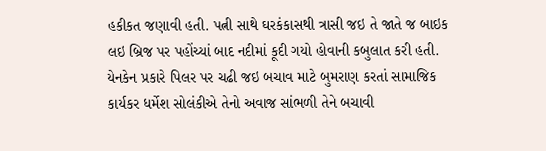હકીકત જણાવી હતી. પત્ની સાથે ઘરકંકાસથી ત્રાસી જઇ તે જાતે જ બાઇક લઇ બ્રિજ પર પહોંચ્યાં બાદ નદીમાં કૂદી ગયો હોવાની કબુલાત કરી હતી. યેનકેન પ્રકારે પિલર પર ચઢી જઇ બચાવ માટે બુમરાણ કરતાં સામાજિક કાર્યકર ધર્મેશ સોલંકીએ તેનો અવાજ સાંભળી તેને બચાવી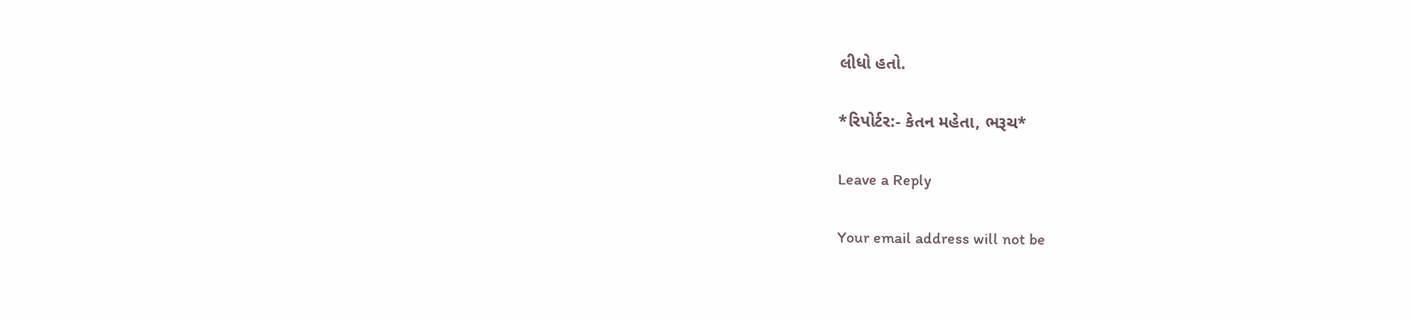લીધો હતો.

*રિપોર્ટર:- કેતન મહેતા, ભરૂચ*

Leave a Reply

Your email address will not be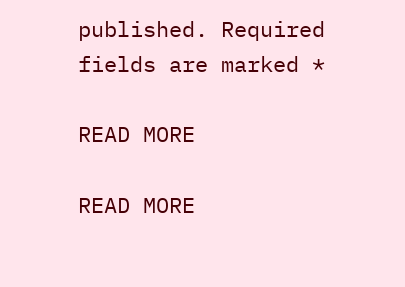published. Required fields are marked *

READ MORE

READ MORE